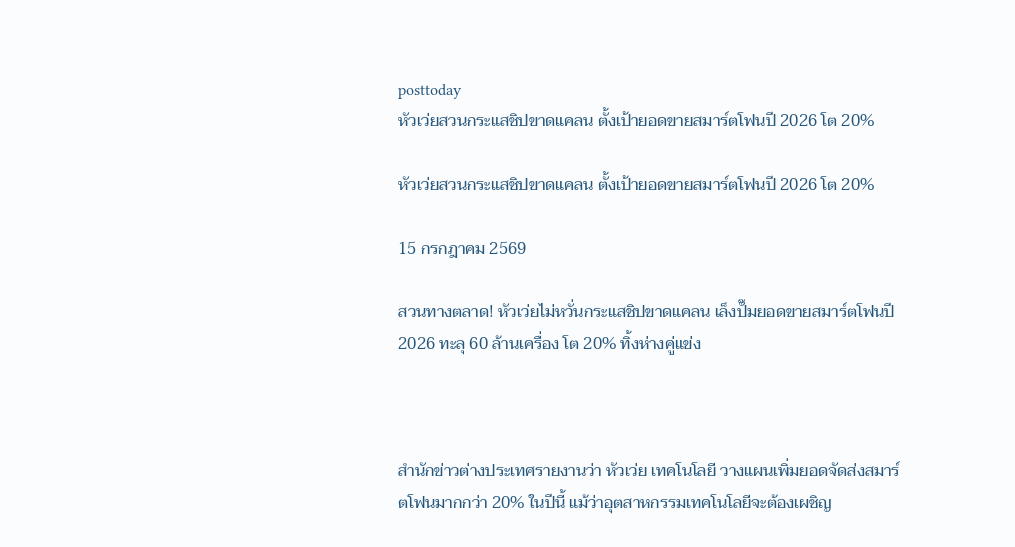posttoday
หัวเว่ยสวนกระแสชิปขาดแคลน ตั้งเป้ายอดขายสมาร์ตโฟนปี 2026 โต 20%

หัวเว่ยสวนกระแสชิปขาดแคลน ตั้งเป้ายอดขายสมาร์ตโฟนปี 2026 โต 20%

15 กรกฎาคม 2569

สวนทางตลาด! หัวเว่ยไม่หวั่นกระแสชิปขาดแคลน เล็งปั๊มยอดขายสมาร์ตโฟนปี 2026 ทะลุ 60 ล้านเครื่อง โต 20% ทิ้งห่างคู่แข่ง



สำนักข่าวต่างประเทศรายงานว่า หัวเว่ย เทคโนโลยี วางแผนเพิ่มยอดจัดส่งสมาร์ตโฟนมากกว่า 20% ในปีนี้ แม้ว่าอุตสาหกรรมเทคโนโลยีจะต้องเผชิญ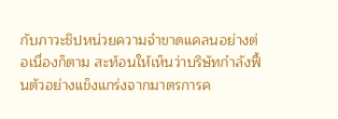กับภาวะชิปหน่วยความจำขาดแคลนอย่างต่อเนื่องก็ตาม สะท้อนให้เห็นว่าบริษัทกำลังฟื้นตัวอย่างแข็งแกร่งจากมาตรการค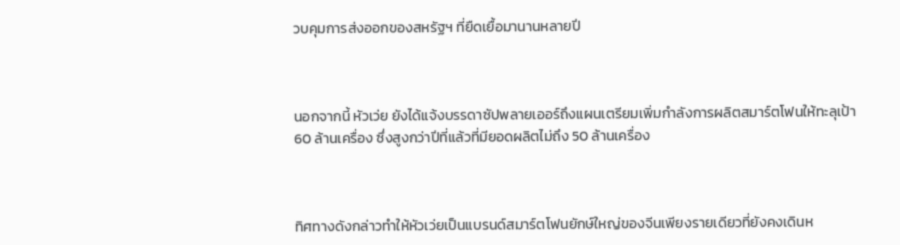วบคุมการส่งออกของสหรัฐฯ ที่ยืดเยื้อมานานหลายปี



นอกจากนี้ หัวเว่ย ยังได้แจ้งบรรดาซัปพลายเออร์ถึงแผนเตรียมเพิ่มกำลังการผลิตสมาร์ตโฟนให้ทะลุเป้า 60 ล้านเครื่อง ซึ่งสูงกว่าปีที่แล้วที่มียอดผลิตไม่ถึง 50 ล้านเครื่อง



ทิศทางดังกล่าวทำให้หัวเว่ยเป็นแบรนด์สมาร์ตโฟนยักษ์ใหญ่ของจีนเพียงรายเดียวที่ยังคงเดินห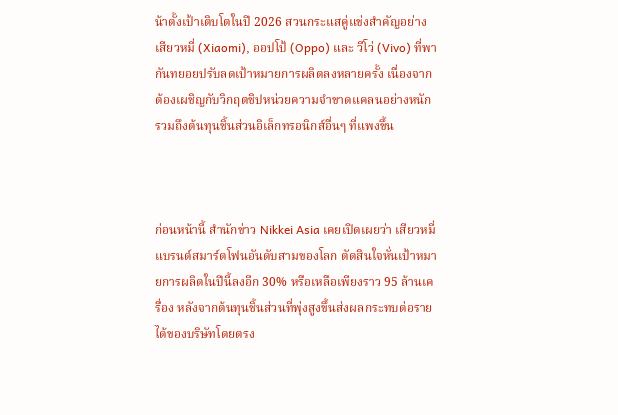น้าตั้งเป้าเติบโตในปี 2026 สวนกระแสคู่แข่งสำคัญอย่าง เสียวหมี่ (Xiaomi), ออปโป้ (Oppo) และ วีโว่ (Vivo) ที่พากันทยอยปรับลดเป้าหมายการผลิตลงหลายครั้ง เนื่องจากต้องเผชิญกับวิกฤตชิปหน่วยความจำขาดแคลนอย่างหนัก รวมถึงต้นทุนชิ้นส่วนอิเล็กทรอนิกส์อื่นๆ ที่แพงขึ้น



ก่อนหน้านี้ สำนักข่าว Nikkei Asia เคยเปิดเผยว่า เสียวหมี่ แบรนด์สมาร์ตโฟนอันดับสามของโลก ตัดสินใจหั่นเป้าหมายการผลิตในปีนี้ลงอีก 30% หรือเหลือเพียงราว 95 ล้านเครื่อง หลังจากต้นทุนชิ้นส่วนที่พุ่งสูงขึ้นส่งผลกระทบต่อรายได้ของบริษัทโดยตรง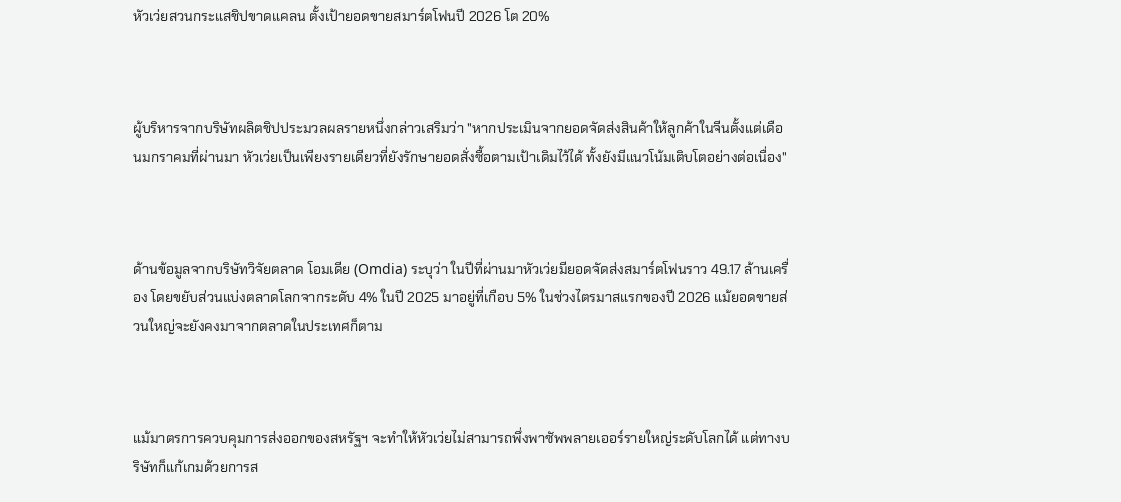หัวเว่ยสวนกระแสชิปขาดแคลน ตั้งเป้ายอดขายสมาร์ตโฟนปี 2026 โต 20%



ผู้บริหารจากบริษัทผลิตชิปประมวลผลรายหนึ่งกล่าวเสริมว่า "หากประเมินจากยอดจัดส่งสินค้าให้ลูกค้าในจีนตั้งแต่เดือนมกราคมที่ผ่านมา หัวเว่ยเป็นเพียงรายเดียวที่ยังรักษายอดสั่งซื้อตามเป้าเดิมไว้ได้ ทั้งยังมีแนวโน้มเติบโตอย่างต่อเนื่อง"



ด้านข้อมูลจากบริษัทวิจัยตลาด โอมเดีย (Omdia) ระบุว่า ในปีที่ผ่านมาหัวเว่ยมียอดจัดส่งสมาร์ตโฟนราว 49.17 ล้านเครื่อง โดยขยับส่วนแบ่งตลาดโลกจากระดับ 4% ในปี 2025 มาอยู่ที่เกือบ 5% ในช่วงไตรมาสแรกของปี 2026 แม้ยอดขายส่วนใหญ่จะยังคงมาจากตลาดในประเทศก็ตาม



แม้มาตรการควบคุมการส่งออกของสหรัฐฯ จะทำให้หัวเว่ยไม่สามารถพึ่งพาซัพพลายเออร์รายใหญ่ระดับโลกได้ แต่ทางบริษัทก็แก้เกมด้วยการส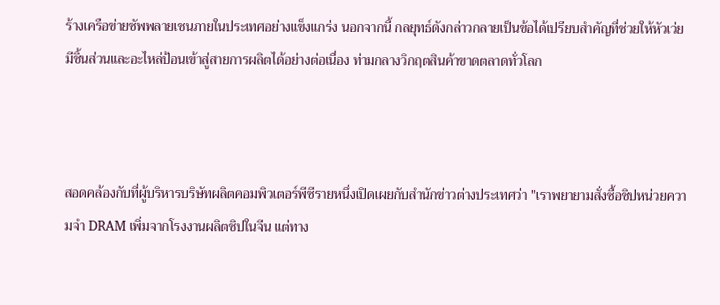ร้างเครือข่ายซัพพลายเชนภายในประเทศอย่างแข็งแกร่ง นอกจากนี้ กลยุทธ์ดังกล่าวกลายเป็นข้อได้เปรียบสำคัญที่ช่วยให้หัวเว่ยมีชิ้นส่วนและอะไหล่ป้อนเข้าสู่สายการผลิตได้อย่างต่อเนื่อง ท่ามกลางวิกฤตสินค้าขาดตลาดทั่วโลก



สอดคล้องกับที่ผู้บริหารบริษัทผลิตคอมพิวเตอร์พีซีรายหนึ่งเปิดเผยกับสำนักข่าวต่างประเทศว่า "เราพยายามสั่งซื้อชิปหน่วยความจำ DRAM เพิ่มจากโรงงานผลิตชิปในจีน แต่ทาง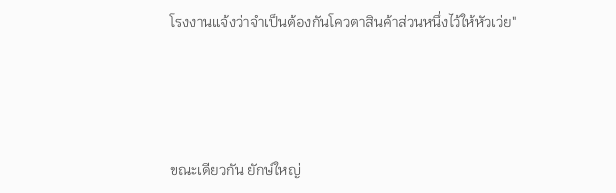โรงงานแจ้งว่าจำเป็นต้องกันโควตาสินค้าส่วนหนึ่งไว้ให้หัวเว่ย"





ขณะเดียวกัน ยักษ์ใหญ่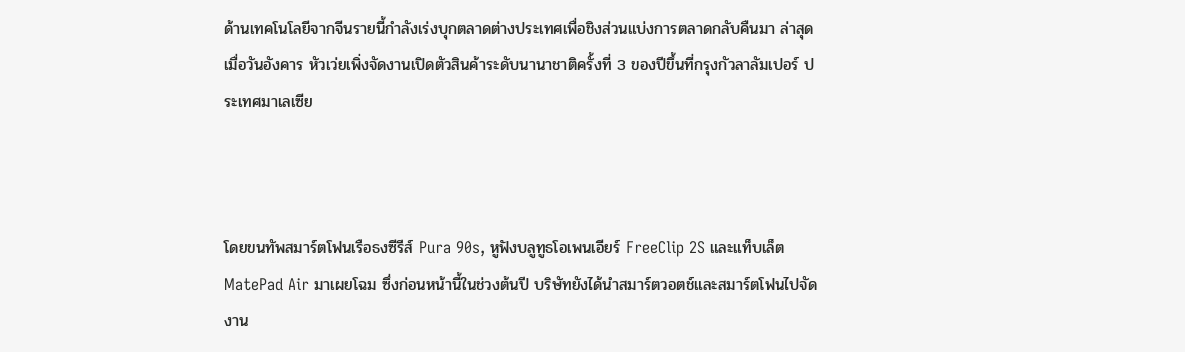ด้านเทคโนโลยีจากจีนรายนี้กำลังเร่งบุกตลาดต่างประเทศเพื่อชิงส่วนแบ่งการตลาดกลับคืนมา ล่าสุดเมื่อวันอังคาร หัวเว่ยเพิ่งจัดงานเปิดตัวสินค้าระดับนานาชาติครั้งที่ 3 ของปีขึ้นที่กรุงกัวลาลัมเปอร์ ประเทศมาเลเซีย



โดยขนทัพสมาร์ตโฟนเรือธงซีรีส์ Pura 90s, หูฟังบลูทูธโอเพนเอียร์ FreeClip 2S และแท็บเล็ต MatePad Air มาเผยโฉม ซึ่งก่อนหน้านี้ในช่วงต้นปี บริษัทยังได้นำสมาร์ตวอตช์และสมาร์ตโฟนไปจัดงาน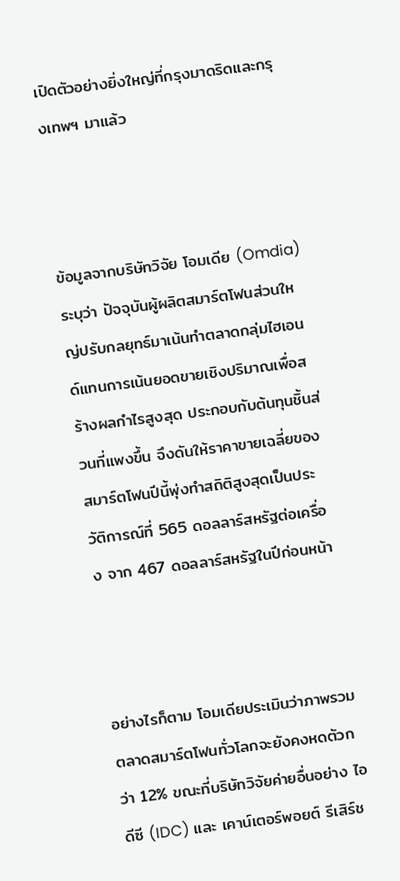เปิดตัวอย่างยิ่งใหญ่ที่กรุงมาดริดและกรุงเทพฯ มาแล้ว



ข้อมูลจากบริษัทวิจัย โอมเดีย (Omdia) ระบุว่า ปัจจุบันผู้ผลิตสมาร์ตโฟนส่วนใหญ่ปรับกลยุทธ์มาเน้นทำตลาดกลุ่มไฮเอนด์แทนการเน้นยอดขายเชิงปริมาณเพื่อสร้างผลกำไรสูงสุด ประกอบกับต้นทุนชิ้นส่วนที่แพงขึ้น จึงดันให้ราคาขายเฉลี่ยของสมาร์ตโฟนปีนี้พุ่งทำสถิติสูงสุดเป็นประวัติการณ์ที่ 565 ดอลลาร์สหรัฐต่อเครื่อง จาก 467 ดอลลาร์สหรัฐในปีก่อนหน้า



อย่างไรก็ตาม โอมเดียประเมินว่าภาพรวมตลาดสมาร์ตโฟนทั่วโลกจะยังคงหดตัวกว่า 12% ขณะที่บริษัทวิจัยค่ายอื่นอย่าง ไอดีซี (IDC) และ เคาน์เตอร์พอยต์ รีเสิร์ช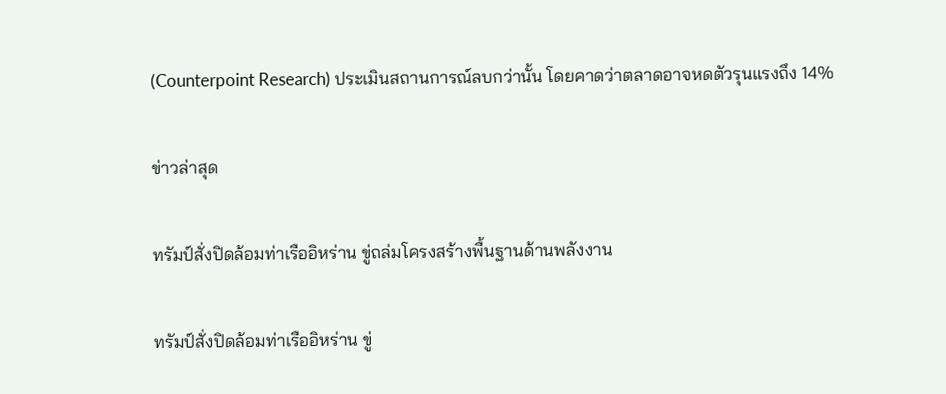(Counterpoint Research) ประเมินสถานการณ์ลบกว่านั้น โดยคาดว่าตลาดอาจหดตัวรุนแรงถึง 14%

ข่าวล่าสุด

ทรัมป์สั่งปิดล้อมท่าเรืออิหร่าน ขู่ถล่มโครงสร้างพื้นฐานด้านพลังงาน

ทรัมป์สั่งปิดล้อมท่าเรืออิหร่าน ขู่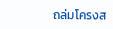ถล่มโครงส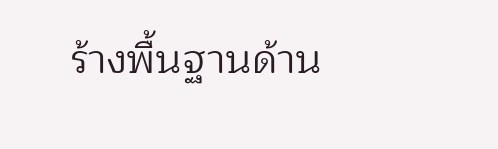ร้างพื้นฐานด้าน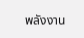พลังงาน